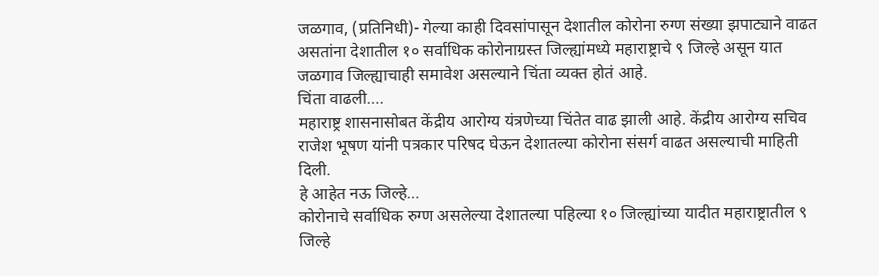जळगाव, (प्रतिनिधी)- गेल्या काही दिवसांपासून देशातील कोरोना रुग्ण संख्या झपाट्याने वाढत असतांना देशातील १० सर्वाधिक कोरोनाग्रस्त जिल्ह्यांमध्ये महाराष्ट्राचे ९ जिल्हे असून यात जळगाव जिल्ह्याचाही समावेश असल्याने चिंता व्यक्त होतं आहे.
चिंता वाढली….
महाराष्ट्र शासनासोबत केंद्रीय आरोग्य यंत्रणेच्या चिंतेत वाढ झाली आहे. केंद्रीय आरोग्य सचिव राजेश भूषण यांनी पत्रकार परिषद घेऊन देशातल्या कोरोना संसर्ग वाढत असल्याची माहिती दिली.
हे आहेत नऊ जिल्हे…
कोरोनाचे सर्वाधिक रुग्ण असलेल्या देशातल्या पहिल्या १० जिल्ह्यांच्या यादीत महाराष्ट्रातील ९ जिल्हे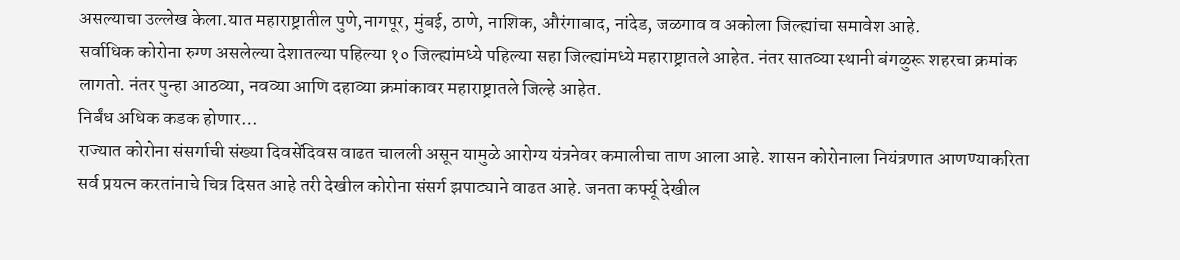असल्याचा उल्लेख केला.यात महाराष्ट्रातील पुणे,नागपूर, मुंबई, ठाणे, नाशिक, औरंगाबाद, नांदेड, जळगाव व अकोला जिल्ह्यांचा समावेश आहे.
सर्वाधिक कोरोना रुग्ण असलेल्या देशातल्या पहिल्या १० जिल्ह्यांमध्ये पहिल्या सहा जिल्ह्यांमध्ये महाराष्ट्रातले आहेत. नंतर सातव्या स्थानी बंगळुरू शहरचा क्रमांक लागतो. नंतर पुन्हा आठव्या, नवव्या आणि दहाव्या क्रमांकावर महाराष्ट्रातले जिल्हे आहेत.
निर्बंध अधिक कडक होणार…
राज्यात कोरोना संसर्गाची संख्या दिवसेंदिवस वाढत चालली असून यामुळे आरोग्य यंत्रनेवर कमालीचा ताण आला आहे. शासन कोरोनाला नियंत्रणात आणण्याकरिता सर्व प्रयत्न करतांनाचे चित्र दिसत आहे तरी देखील कोरोना संसर्ग झपाट्याने वाढत आहे. जनता कर्फ्यू देखील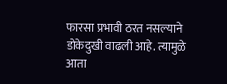फारसा प्रभावी ठरत नसल्याने डोकेदुखी वाढली आहे. त्यामुळे आता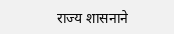राज्य शासनाने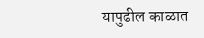यापुढील काळात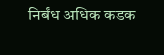निर्बंध अधिक कडक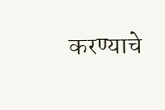करण्याचे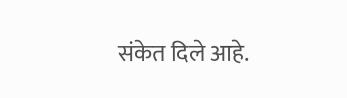संकेत दिले आहे.